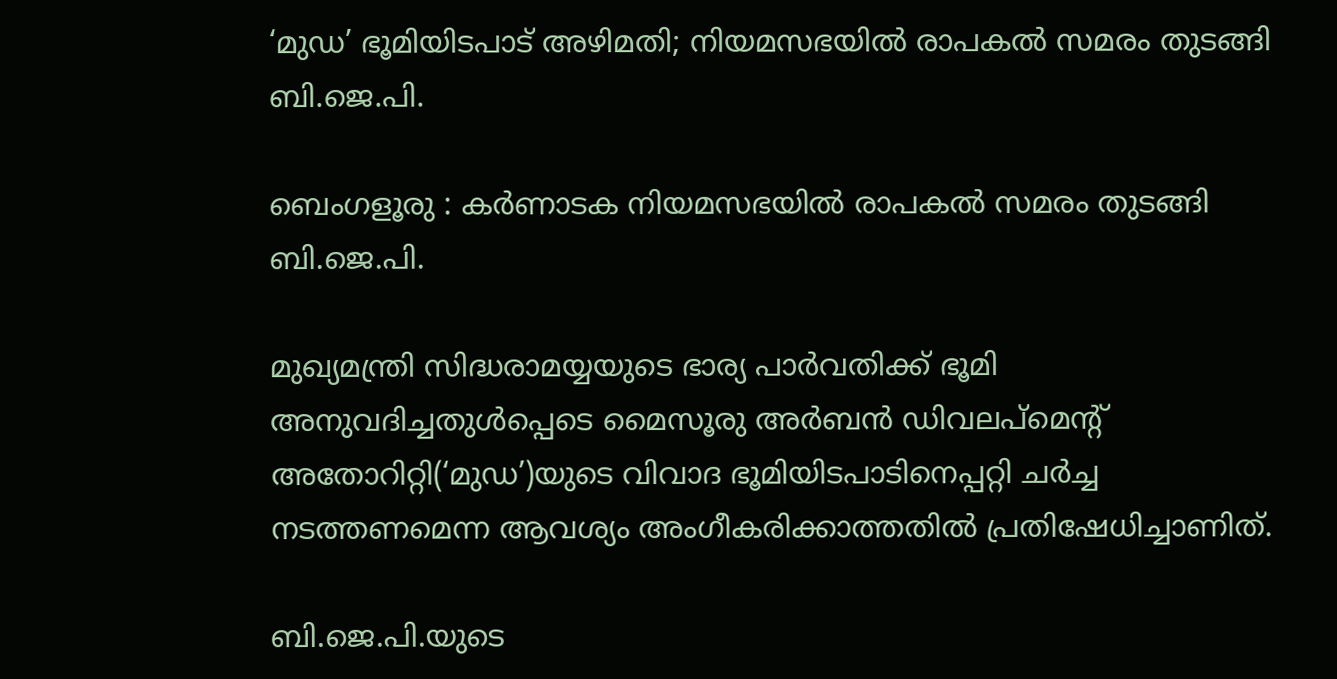‘മുഡ’ ഭൂമിയിടപാട് അഴിമതി; നിയമസഭയിൽ രാപകൽ സമരം തുടങ്ങി ബി.ജെ.പി.

ബെംഗളൂരു : കർണാടക നിയമസഭയിൽ രാപകൽ സമരം തുടങ്ങി ബി.ജെ.പി.

മുഖ്യമന്ത്രി സിദ്ധരാമയ്യയുടെ ഭാര്യ പാർവതിക്ക് ഭൂമി അനുവദിച്ചതുൾപ്പെടെ മൈസൂരു അർബൻ ഡിവലപ്‌മെന്റ് അതോറിറ്റി(‘മുഡ’)യുടെ വിവാദ ഭൂമിയിടപാടിനെപ്പറ്റി ചർച്ച നടത്തണമെന്ന ആവശ്യം അംഗീകരിക്കാത്തതിൽ പ്രതിഷേധിച്ചാണിത്.

ബി.ജെ.പി.യുടെ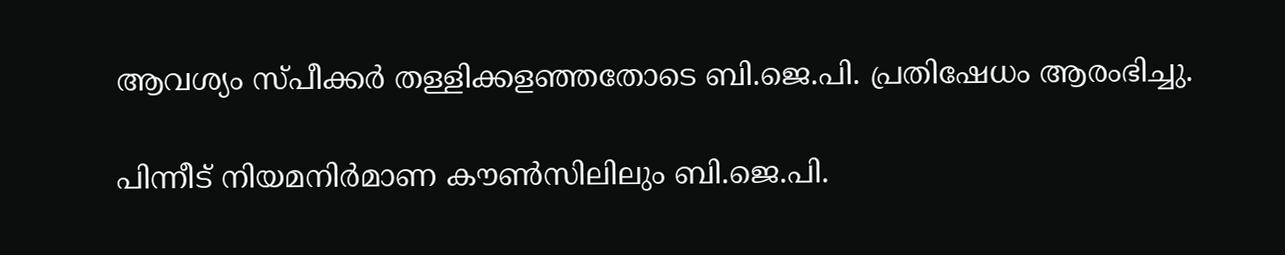ആവശ്യം സ്പീക്കർ തള്ളിക്കളഞ്ഞതോടെ ബി.ജെ.പി. പ്രതിഷേധം ആരംഭിച്ചു.

പിന്നീട് നിയമനിർമാണ കൗൺസിലിലും ബി.ജെ.പി.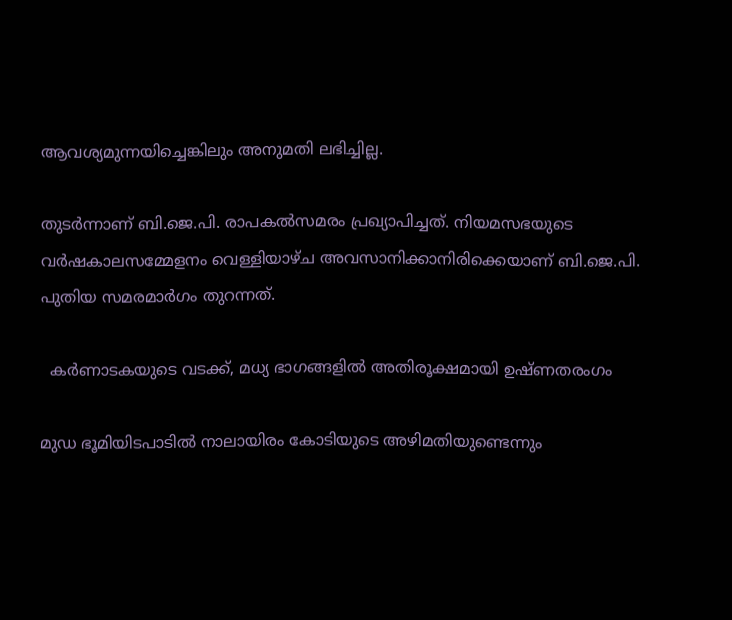ആവശ്യമുന്നയിച്ചെങ്കിലും അനുമതി ലഭിച്ചില്ല.

തുടർന്നാണ് ബി.ജെ.പി. രാപകൽസമരം പ്രഖ്യാപിച്ചത്. നിയമസഭയുടെ വർഷകാലസമ്മേളനം വെള്ളിയാഴ്ച അവസാനിക്കാനിരിക്കെയാണ് ബി.ജെ.പി. പുതിയ സമരമാർഗം തുറന്നത്.

  കർണാടകയുടെ വടക്ക്, മധ്യ ഭാഗങ്ങളിൽ അതിരൂക്ഷമായി ഉഷ്ണതരംഗം

മുഡ ഭൂമിയിടപാടിൽ നാലായിരം കോടിയുടെ അഴിമതിയുണ്ടെന്നും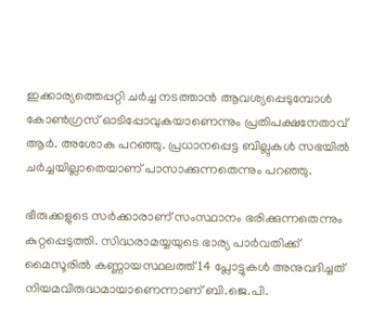ഇക്കാര്യത്തെപ്പറ്റി ചർച്ച നടത്താൻ ആവശ്യപ്പെടുമ്പോൾ കോൺഗ്രസ് ഓടിപ്പോവുകയാണെന്നും പ്രതിപക്ഷനേതാവ് ആർ. അശോക പറഞ്ഞു. പ്രധാനപ്പെട്ട ബില്ലുകൾ സഭയിൽ ചർച്ചയില്ലാതെയാണ് പാസാക്കുന്നതെന്നും പറഞ്ഞു.

ഭീരുക്കളുടെ സർക്കാരാണ് സംസ്ഥാനം ഭരിക്കുന്നതെന്നും കുറ്റപ്പെടുത്തി. സിദ്ധരാമയ്യയുടെ ഭാര്യ പാർവതിക്ക് മൈസൂരിൽ കണ്ണായസ്ഥലത്ത് 14 പ്ലോട്ടുകൾ അനുവദിച്ചത് നിയമവിരുദ്ധമായാണെന്നാണ് ബി.ജെ.പി.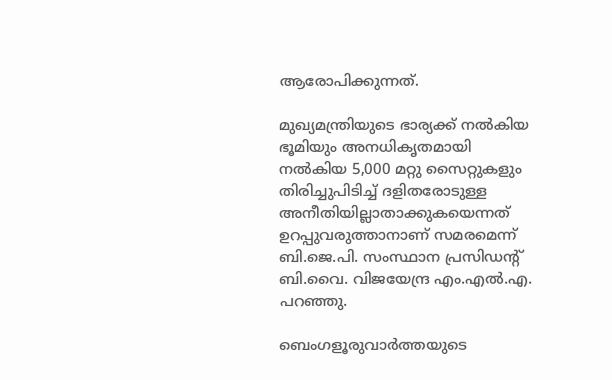ആരോപിക്കുന്നത്.

മുഖ്യമന്ത്രിയുടെ ഭാര്യക്ക് നൽകിയ ഭൂമിയും അനധികൃതമായി നൽകിയ 5,000 മറ്റു സൈറ്റുകളും തിരിച്ചുപിടിച്ച് ദളിതരോടുള്ള അനീതിയില്ലാതാക്കുകയെന്നത് ഉറപ്പുവരുത്താനാണ് സമരമെന്ന് ബി.ജെ.പി. സംസ്ഥാന പ്രസിഡന്റ് ബി.വൈ. വിജയേന്ദ്ര എം.എൽ.എ. പറഞ്ഞു.

ബെംഗളൂരുവാർത്തയുടെ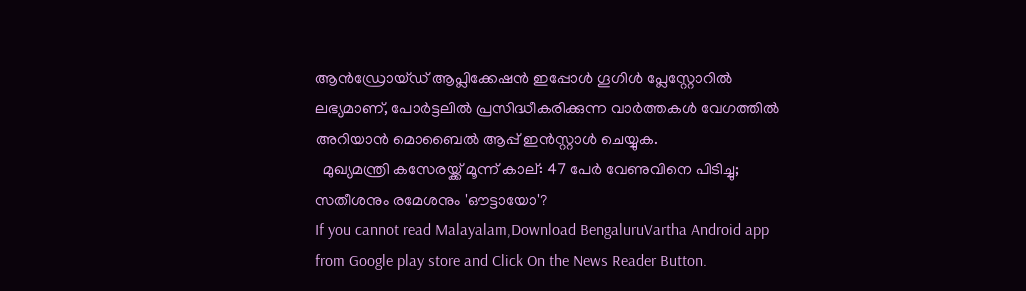ആൻഡ്രോയ്ഡ് ആപ്ലിക്കേഷൻ ഇപ്പോൾ ഗൂഗിൾ പ്ലേസ്റ്റോറിൽ ലഭ്യമാണ്, പോർട്ടലിൽ പ്രസിദ്ധീകരിക്കുന്ന വാർത്തകൾ വേഗത്തിൽ അറിയാൻ മൊബൈൽ ആപ്പ് ഇൻസ്റ്റാൾ ചെയ്യുക.
  മുഖ്യമന്ത്രി കസേരയ്ക്ക് മൂന്ന് കാല്: 47 പേർ വേണുവിനെ പിടിച്ചു; സതീശനും രമേശനും 'ഔട്ടായോ'?
If you cannot read Malayalam,Download BengaluruVartha Android app from Google play store and Click On the News Reader Button.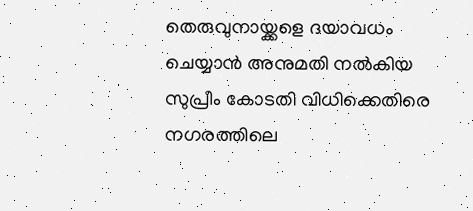തെരുവുനായ്ക്കളെ ദയാവധം ചെയ്യാൻ അനുമതി നൽകിയ സുപ്രീം കോടതി വിധിക്കെതിരെ നഗരത്തിലെ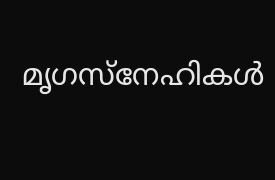മൃഗസ്നേഹികൾ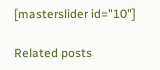[masterslider id="10"]

Related posts